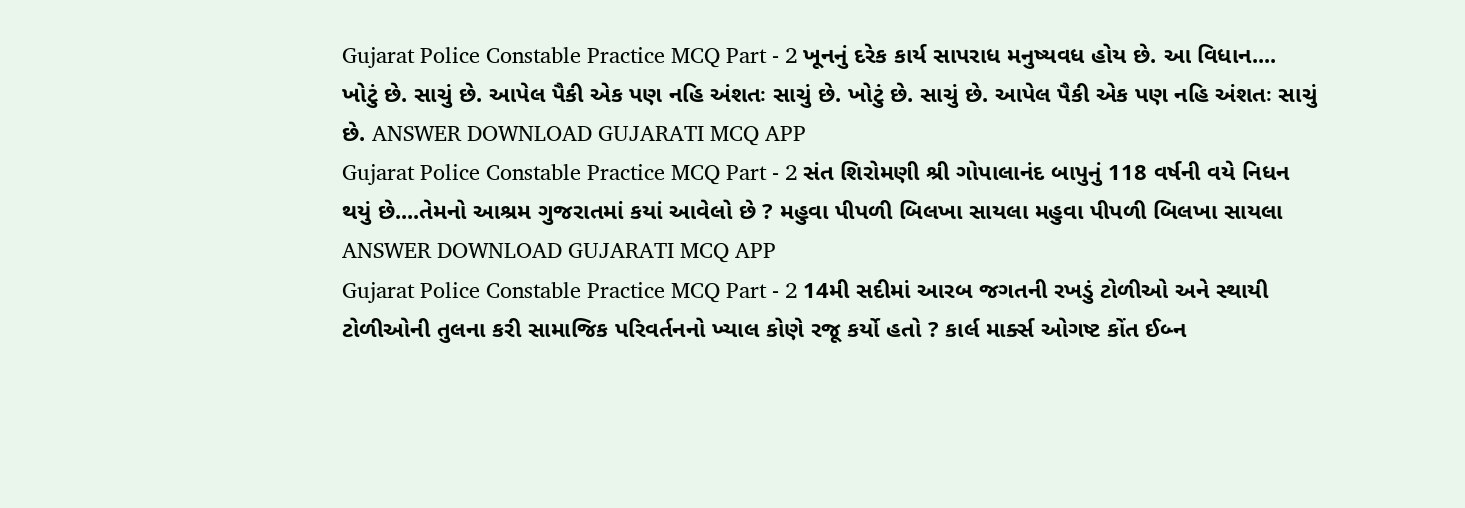Gujarat Police Constable Practice MCQ Part - 2 ખૂનનું દરેક કાર્ય સાપરાધ મનુષ્યવધ હોય છે. આ વિધાન.... ખોટું છે. સાચું છે. આપેલ પૈકી એક પણ નહિ અંશતઃ સાચું છે. ખોટું છે. સાચું છે. આપેલ પૈકી એક પણ નહિ અંશતઃ સાચું છે. ANSWER DOWNLOAD GUJARATI MCQ APP
Gujarat Police Constable Practice MCQ Part - 2 સંત શિરોમણી શ્રી ગોપાલાનંદ બાપુનું 118 વર્ષની વયે નિધન થયું છે....તેમનો આશ્રમ ગુજરાતમાં કયાં આવેલો છે ? મહુવા પીપળી બિલખા સાયલા મહુવા પીપળી બિલખા સાયલા ANSWER DOWNLOAD GUJARATI MCQ APP
Gujarat Police Constable Practice MCQ Part - 2 14મી સદીમાં આરબ જગતની રખડું ટોળીઓ અને સ્થાયી ટોળીઓની તુલના કરી સામાજિક પરિવર્તનનો ખ્યાલ કોણે રજૂ કર્યો હતો ? કાર્લ માર્ક્સ ઓગષ્ટ કોંત ઈબ્ન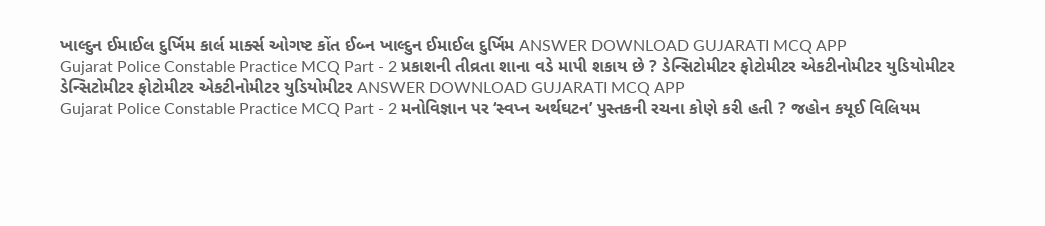ખાલ્દુન ઈમાઈલ દુર્ખિમ કાર્લ માર્ક્સ ઓગષ્ટ કોંત ઈબ્ન ખાલ્દુન ઈમાઈલ દુર્ખિમ ANSWER DOWNLOAD GUJARATI MCQ APP
Gujarat Police Constable Practice MCQ Part - 2 પ્રકાશની તીવ્રતા શાના વડે માપી શકાય છે ? ડેન્સિટોમીટર ફોટોમીટર એકટીનોમીટર યુડિયોમીટર ડેન્સિટોમીટર ફોટોમીટર એકટીનોમીટર યુડિયોમીટર ANSWER DOWNLOAD GUJARATI MCQ APP
Gujarat Police Constable Practice MCQ Part - 2 મનોવિજ્ઞાન પર ‘સ્વપ્ન અર્થઘટન’ પુસ્તકની રચના કોણે કરી હતી ? જહોન કયૂઈ વિલિયમ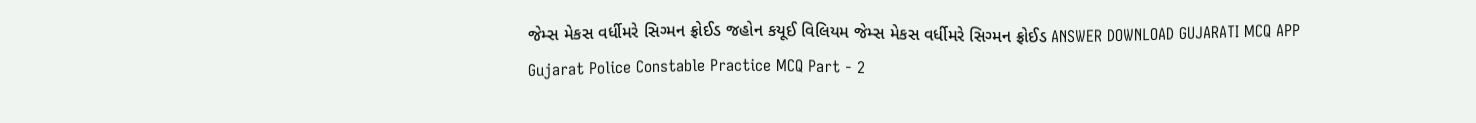જેમ્સ મેકસ વર્ધીમરે સિગ્મન ફ્રોઈડ જહોન કયૂઈ વિલિયમ જેમ્સ મેકસ વર્ધીમરે સિગ્મન ફ્રોઈડ ANSWER DOWNLOAD GUJARATI MCQ APP
Gujarat Police Constable Practice MCQ Part - 2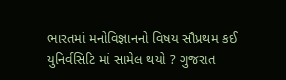ભારતમાં મનોવિજ્ઞાનનો વિષય સૌપ્રથમ કઈ યુનિર્વસિટિ માં સામેલ થયો ? ગુજરાત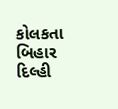કોલકતા બિહાર દિલ્હી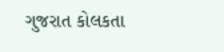ગુજરાત કોલકતા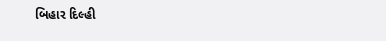બિહાર દિલ્હી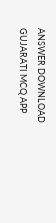ANSWER DOWNLOAD GUJARATI MCQ APP